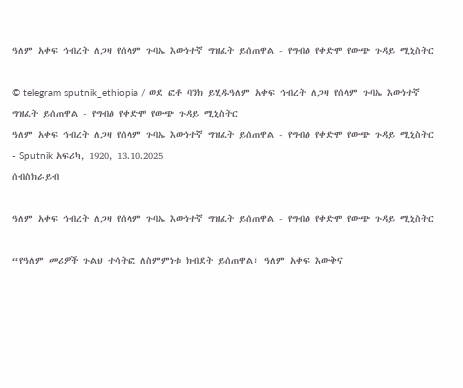ዓለም አቀፍ ኅብረት ለጋዛ የሰላም ጉባኤ እውነተኛ ግዝፈት ይሰጠዋል - የግብፅ የቀድሞ የውጭ ጉዳይ ሚኒስትር

© telegram sputnik_ethiopia / ወደ ፎቶ ባንክ ይሂዱዓለም አቀፍ ኅብረት ለጋዛ የሰላም ጉባኤ እውነተኛ ግዝፈት ይሰጠዋል - የግብፅ የቀድሞ የውጭ ጉዳይ ሚኒስትር
ዓለም አቀፍ ኅብረት ለጋዛ የሰላም ጉባኤ እውነተኛ ግዝፈት ይሰጠዋል - የግብፅ የቀድሞ የውጭ ጉዳይ ሚኒስትር - Sputnik አፍሪካ, 1920, 13.10.2025
ሰብስክራይብ

ዓለም አቀፍ ኅብረት ለጋዛ የሰላም ጉባኤ እውነተኛ ግዝፈት ይሰጠዋል - የግብፅ የቀድሞ የውጭ ጉዳይ ሚኒስትር

“የዓለም መሪዎች ጉልህ ተሳትፎ ለስምምነቱ ክብደት ይሰጠዋል፣ ዓለም አቀፍ እውቅና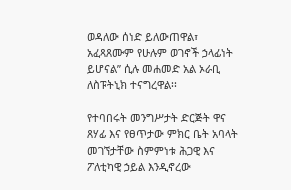ወዳለው ሰነድ ይለውጠዋል፣ አፈጻጸሙም የሁሉም ወገኖች ኃላፊነት ይሆናል” ሲሉ መሐመድ አል ኦራቢ ለስፑትኒክ ተናግረዋል፡፡

የተባበሩት መንግሥታት ድርጅት ዋና ጸሃፊ እና የፀጥታው ምክር ቤት አባላት መገኘታቸው ስምምነቱ ሕጋዊ እና ፖለቲካዊ ኃይል እንዲኖረው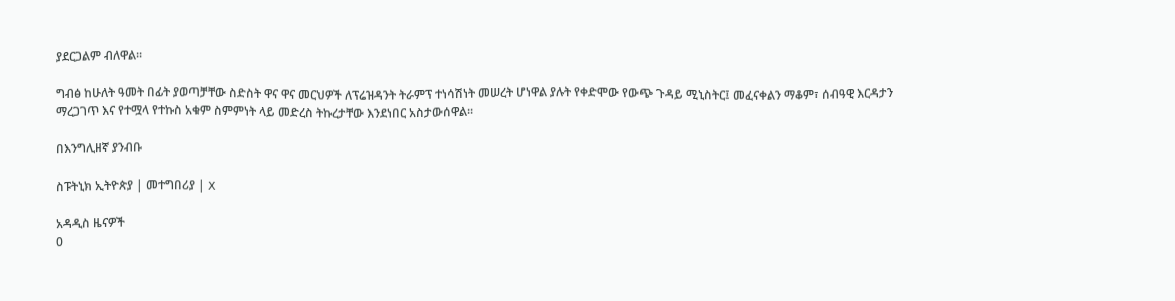ያደርጋልም ብለዋል፡፡

ግብፅ ከሁለት ዓመት በፊት ያወጣቻቸው ስድስት ዋና ዋና መርህዎች ለፕሬዝዳንት ትራምፕ ተነሳሽነት መሠረት ሆነዋል ያሉት የቀድሞው የውጭ ጉዳይ ሚኒስትር፤ መፈናቀልን ማቆም፣ ሰብዓዊ እርዳታን ማረጋገጥ እና የተሟላ የተኩስ አቁም ስምምነት ላይ መድረስ ትኩረታቸው እንደነበር አስታውሰዋል፡፡

በእንግሊዘኛ ያንብቡ

ስፑትኒክ ኢትዮጵያ | መተግበሪያ | X

አዳዲስ ዜናዎች
0